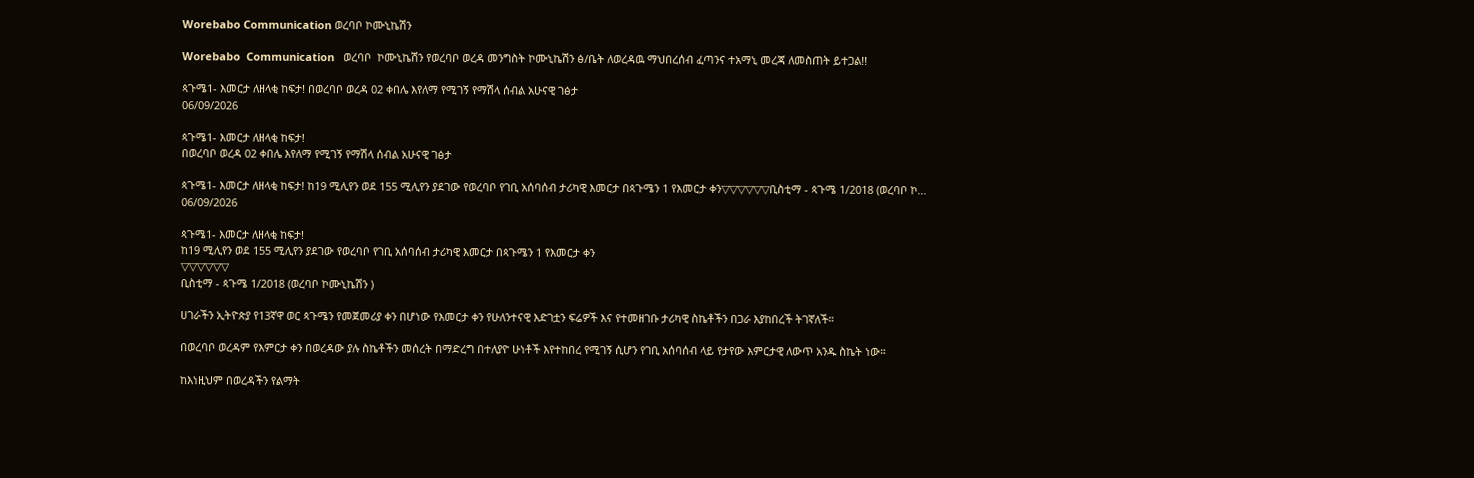Worebabo Communication ወረባቦ ኮሙኒኬሽን

Worebabo  Communication   ወረባቦ  ኮሙኒኬሽን የወረባቦ ወረዳ መንግስት ኮሙኒኬሽን ፅ/ቤት ለወረዳዉ ማህበረሰብ ፈጣንና ተአማኒ መረጃ ለመስጠት ይተጋል!!

ጳጉሜ1- እመርታ ለዘላቂ ከፍታ! በወረባቦ ወረዳ 02 ቀበሌ እየለማ የሚገኝ የማሽላ ሰብል አሁናዊ ገፅታ
06/09/2026

ጳጉሜ1- እመርታ ለዘላቂ ከፍታ!
በወረባቦ ወረዳ 02 ቀበሌ እየለማ የሚገኝ የማሽላ ሰብል አሁናዊ ገፅታ

ጳጉሜ1- እመርታ ለዘላቂ ከፍታ! ከ19 ሚሊየን ወደ 155 ሚሊየን ያደገው የወረባቦ የገቢ አሰባሰብ ታሪካዊ እመርታ በጳጉሜን 1 የእመርታ ቀን▽▽▽▽▽▽ቢስቲማ - ጳጉሜ 1/2018 (ወረባቦ ኮ...
06/09/2026

ጳጉሜ1- እመርታ ለዘላቂ ከፍታ!
ከ19 ሚሊየን ወደ 155 ሚሊየን ያደገው የወረባቦ የገቢ አሰባሰብ ታሪካዊ እመርታ በጳጉሜን 1 የእመርታ ቀን
▽▽▽▽▽▽
ቢስቲማ - ጳጉሜ 1/2018 (ወረባቦ ኮሙኒኬሽን )

ሀገራችን ኢትዮጵያ የ13ኛዋ ወር ጳጉሜን የመጀመሪያ ቀን በሆነው የእመርታ ቀን የሁለንተናዊ እድገቷን ፍሬዎች እና የተመዘገቡ ታሪካዊ ስኬቶችን በጋራ እያከበረች ትገኛለች።

በወረባቦ ወረዳም የእምርታ ቀን በወረዳው ያሉ ስኬቶችን መሰረት በማድረግ በተለያዮ ሁነቶች እየተከበረ የሚገኝ ሲሆን የገቢ አሰባሰብ ላይ የታየው እምርታዊ ለውጥ አንዱ ስኬት ነው።

ከእነዚህም በወረዳችን የልማት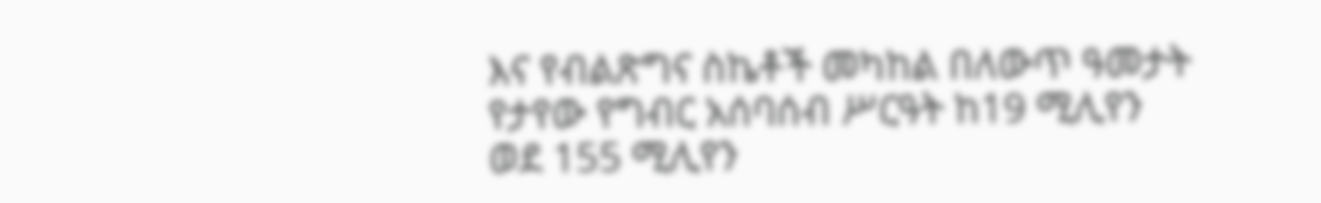እና የብልጽግና ስኬቶች መካከል በለውጥ ዓመታት የታየው የግብር አሰባሰብ ሥርዓት ከ19 ሚሊየን ወደ 155 ሚሊየን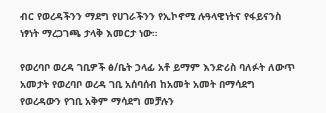ብር የወረዳችንን ማደግ የሀገራችንን የኢኮኖሚ ሉዓላዊነትና የፋይናንስ ነፃነት ማረጋገጫ ታላቅ እመርታ ነው።

የወረባቦ ወረዳ ገቢዎች ፅ/ቤት ኃላፊ አቶ ይማም እንድሪስ ባለፉት ለውጥ አመታት የወረባቦ ወረዳ ገቢ አሰባሰብ ከአመት አመት በማሳደግ የወረዳውን የገቢ አቅም ማሳደግ መቻሉን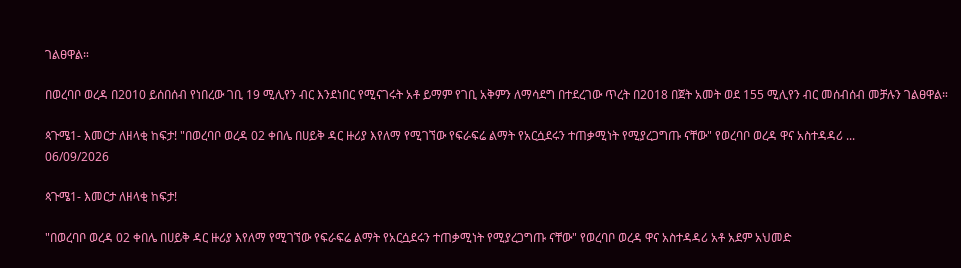ገልፀዋል።

በወረባቦ ወረዳ በ2010 ይሰበሰብ የነበረው ገቢ 19 ሚሊየን ብር እንደነበር የሚናገሩት አቶ ይማም የገቢ አቅምን ለማሳደግ በተደረገው ጥረት በ2018 በጀት አመት ወደ 155 ሚሊየን ብር መሰብሰብ መቻሉን ገልፀዋል።

ጳጉሜ1- እመርታ ለዘላቂ ከፍታ! "በወረባቦ ወረዳ 02 ቀበሌ በሀይቅ ዳር ዙሪያ እየለማ የሚገኘው የፍራፍሬ ልማት የአርሷደሩን ተጠቃሚነት የሚያረጋግጡ ናቸው" የወረባቦ ወረዳ ዋና አስተዳዳሪ ...
06/09/2026

ጳጉሜ1- እመርታ ለዘላቂ ከፍታ!

"በወረባቦ ወረዳ 02 ቀበሌ በሀይቅ ዳር ዙሪያ እየለማ የሚገኘው የፍራፍሬ ልማት የአርሷደሩን ተጠቃሚነት የሚያረጋግጡ ናቸው" የወረባቦ ወረዳ ዋና አስተዳዳሪ አቶ አደም አህመድ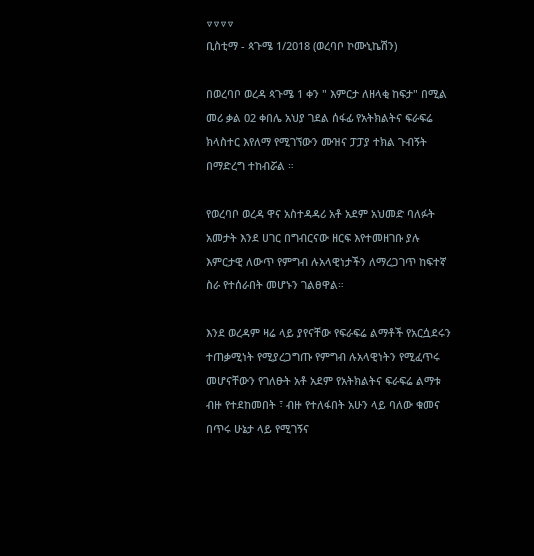▽▽▽▽
ቢስቲማ - ጳጉሜ 1/2018 (ወረባቦ ኮሙኒኬሽን)

በወረባቦ ወረዳ ጳጉሜ 1 ቀን " እምርታ ለዘላቂ ከፍታ" በሚል መሪ ቃል 02 ቀበሌ አህያ ገደል ሰፋፊ የአትክልትና ፍራፍሬ ክላስተር እየለማ የሚገኘውን ሙዝና ፓፓያ ተክል ጉብኝት በማድረግ ተከብሯል ።

የወረባቦ ወረዳ ዋና አስተዳዳሪ አቶ አደም አህመድ ባለፉት አመታት እንደ ሀገር በግብርናው ዘርፍ እየተመዘገቡ ያሉ እምርታዊ ለውጥ የምግብ ሉአላዊነታችን ለማረጋገጥ ከፍተኛ ስራ የተሰራበት መሆኑን ገልፀዋል።

እንደ ወረዳም ዛሬ ላይ ያየናቸው የፍራፍሬ ልማቶች የአርሷደሩን ተጠቃሚነት የሚያረጋግጡ የምግብ ሉአላዊነትን የሚፈጥሩ መሆናቸውን የገለፁት አቶ አደም የአትክልትና ፍራፍሬ ልማቱ ብዙ የተደከመበት ፣ ብዙ የተለፋበት አሁን ላይ ባለው ቁመና በጥሩ ሁኔታ ላይ የሚገኝና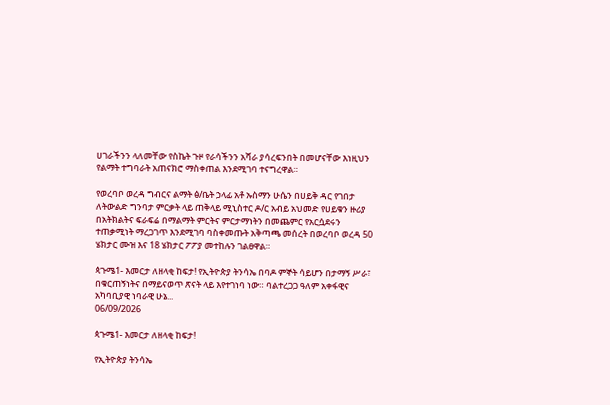ሀገራችንን ላለመቸው የስኬት ጉዞ የራሳችንን አሻራ ያሳረፍንበት በመሆናቸው እነዚህን የልማት ተግባራት አጠናክሮ ማስቀጠል እንደሚገባ ተናግረዋል።

የወረባቦ ወረዳ ግብርና ልማት ፅ/ቤት ኃላፊ አቶ ኡስማን ሁሴን በሀይቅ ዳር የገበታ ለትውልድ ግንባታ ምርቃት ላይ ጠቅላይ ሚኒስተር ዶ/ር አብይ አህመድ የሀይቁን ዙሪያ በአትክልትና ፍራፍሬ በማልማት ምርትና ምርታማነትን በመጨምር የአርሷደሩን ተጠቃሚነት ማረጋገጥ እንደሚገባ ባስቀመጡት አቅጣጫ መሰረት በወረባቦ ወረዳ 50 ሄክታር ሙዝ እና 18 ሄክታር ፖፖያ መተከሉን ገልፀዋል።

ጳጉሜ1- እመርታ ለዘላቂ ከፍታ! የኢትዮጵያ ትንሳኤ በባዶ ምኞት ሳይሆን በታማኝ ሥራ፣ በቁርጠኝነትና በማይናወጥ ጽናት ላይ እየተገነባ ነው። ባልተረጋጋ ዓለም አቀፋዊና አካባቢያዊ ነባራዊ ሁኔ...
06/09/2026

ጳጉሜ1- እመርታ ለዘላቂ ከፍታ!

የኢትዮጵያ ትንሳኤ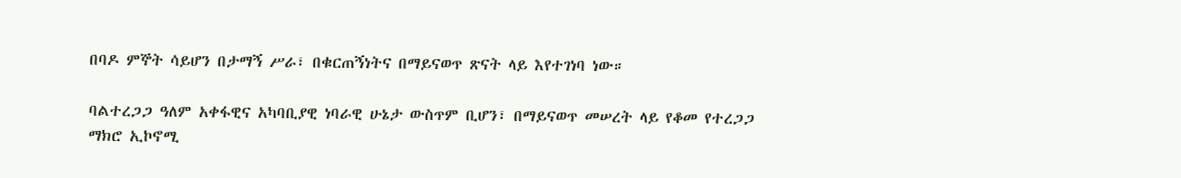በባዶ ምኞት ሳይሆን በታማኝ ሥራ፣ በቁርጠኝነትና በማይናወጥ ጽናት ላይ እየተገነባ ነው።

ባልተረጋጋ ዓለም አቀፋዊና አካባቢያዊ ነባራዊ ሁኔታ ውስጥም ቢሆን፣ በማይናወጥ መሠረት ላይ የቆመ የተረጋጋ ማክሮ ኢኮኖሚ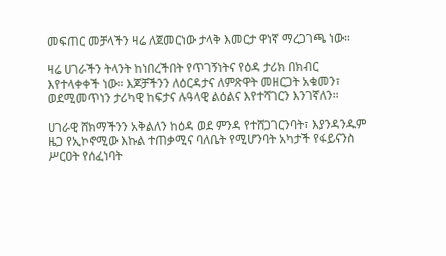መፍጠር መቻላችን ዛሬ ለጀመርነው ታላቅ እመርታ ዋነኛ ማረጋገጫ ነው።

ዛሬ ሀገራችን ትላንት ከነበረችበት የጥገኝነትና የዕዳ ታሪክ በክብር እየተላቀቀች ነው። እጆቻችንን ለዕርዳታና ለምጽዋት መዘርጋት አቁመን፣ ወደሚመጥነን ታሪካዊ ከፍታና ሉዓላዊ ልዕልና እየተሻገርን እንገኛለን።

ሀገራዊ ሸክማችንን አቅልለን ከዕዳ ወደ ምንዳ የተሸጋገርንባት፣ እያንዳንዱም ዜጋ የኢኮኖሚው እኩል ተጠቃሚና ባለቤት የሚሆንባት አካታች የፋይናንስ ሥርዐት የሰፈነባት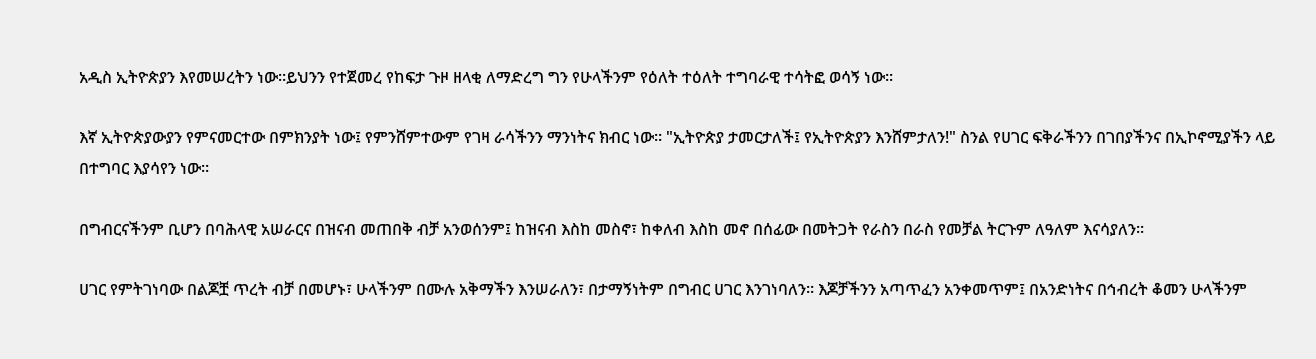አዲስ ኢትዮጵያን እየመሠረትን ነው።ይህንን የተጀመረ የከፍታ ጉዞ ዘላቂ ለማድረግ ግን የሁላችንም የዕለት ተዕለት ተግባራዊ ተሳትፎ ወሳኝ ነው።

እኛ ኢትዮጵያውያን የምናመርተው በምክንያት ነው፤ የምንሸምተውም የገዛ ራሳችንን ማንነትና ክብር ነው። "ኢትዮጵያ ታመርታለች፤ የኢትዮጵያን እንሸምታለን!" ስንል የሀገር ፍቅራችንን በገበያችንና በኢኮኖሚያችን ላይ በተግባር እያሳየን ነው።

በግብርናችንም ቢሆን በባሕላዊ አሠራርና በዝናብ መጠበቅ ብቻ አንወሰንም፤ ከዝናብ እስከ መስኖ፣ ከቀለብ እስከ መኖ በሰፊው በመትጋት የራስን በራስ የመቻል ትርጉም ለዓለም እናሳያለን።

ሀገር የምትገነባው በልጆቿ ጥረት ብቻ በመሆኑ፣ ሁላችንም በሙሉ አቅማችን እንሠራለን፣ በታማኝነትም በግብር ሀገር እንገነባለን። እጆቻችንን አጣጥፈን አንቀመጥም፤ በአንድነትና በኅብረት ቆመን ሁላችንም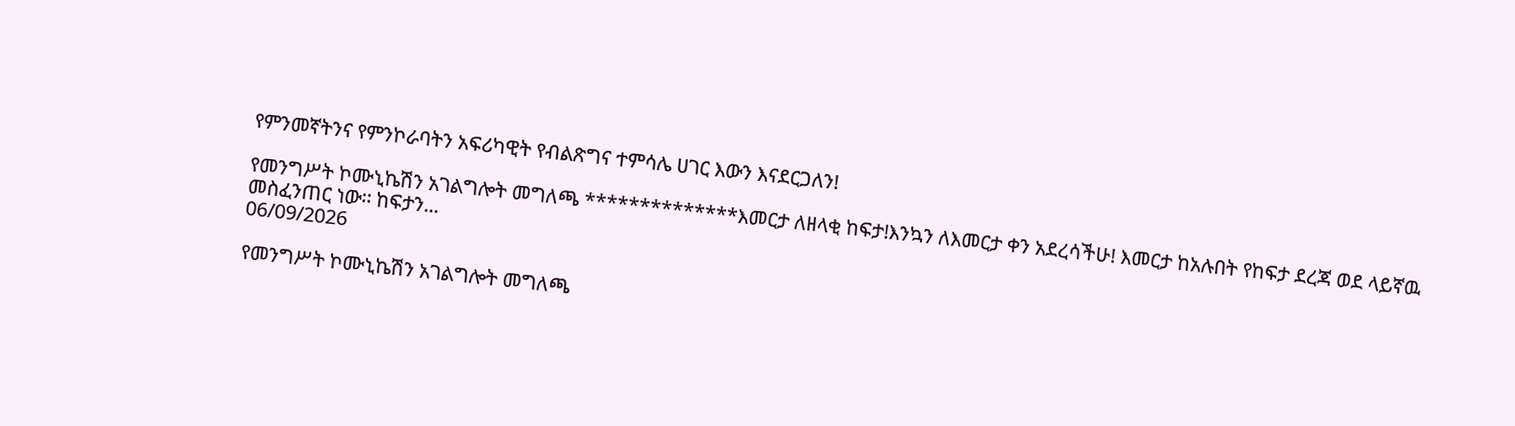የምንመኛትንና የምንኮራባትን አፍሪካዊት የብልጽግና ተምሳሌ ሀገር እውን እናደርጋለን!

የመንግሥት ኮሙኒኬሽን አገልግሎት መግለጫ **************እመርታ ለዘላቂ ከፍታ!እንኳን ለእመርታ ቀን አደረሳችሁ! እመርታ ከአሉበት የከፍታ ደረጃ ወደ ላይኛዉ መስፈንጠር ነው፡፡ ከፍታን...
06/09/2026

የመንግሥት ኮሙኒኬሽን አገልግሎት መግለጫ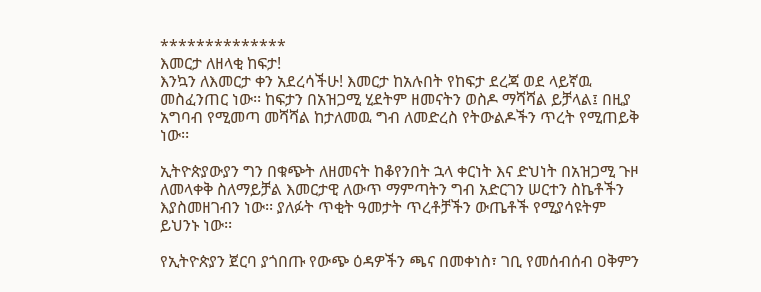**************
እመርታ ለዘላቂ ከፍታ!
እንኳን ለእመርታ ቀን አደረሳችሁ! እመርታ ከአሉበት የከፍታ ደረጃ ወደ ላይኛዉ መስፈንጠር ነው፡፡ ከፍታን በአዝጋሚ ሂደትም ዘመናትን ወስዶ ማሻሻል ይቻላል፤ በዚያ አግባብ የሚመጣ መሻሻል ከታለመዉ ግብ ለመድረስ የትውልዶችን ጥረት የሚጠይቅ ነው፡፡

ኢትዮጵያውያን ግን በቁጭት ለዘመናት ከቆየንበት ኋላ ቀርነት እና ድህነት በአዝጋሚ ጉዞ ለመላቀቅ ስለማይቻል እመርታዊ ለውጥ ማምጣትን ግብ አድርገን ሠርተን ስኬቶችን እያስመዘገብን ነው፡፡ ያለፉት ጥቂት ዓመታት ጥረቶቻችን ውጤቶች የሚያሳዩትም ይህንኑ ነው፡፡

የኢትዮጵያን ጀርባ ያጎበጡ የውጭ ዕዳዎችን ጫና በመቀነስ፣ ገቢ የመሰብሰብ ዐቅምን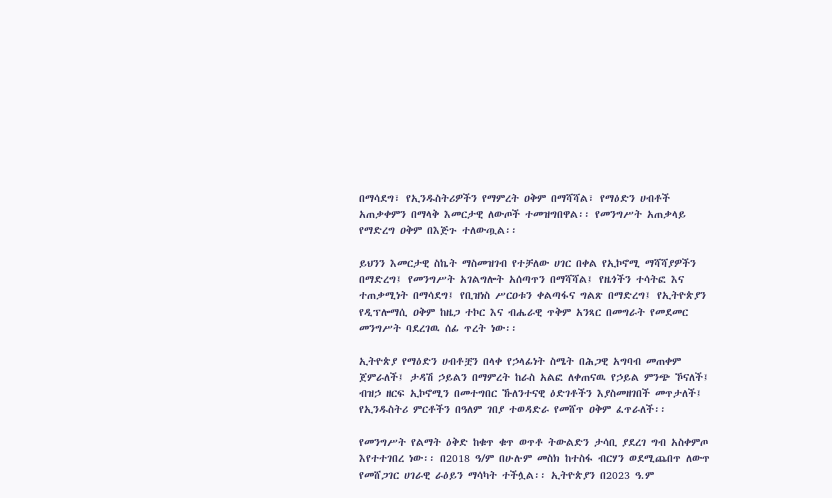በማሳደግ፣ የኢንዱስትሪዎችን የማምረት ዐቅም በማሻሻል፣ የማዕድን ሀብቶች አጠቃቀምን በማላቅ እመርታዊ ለውጦች ተመዝግበዋል፡፡ የመንግሥት አጠቃላይ የማድረግ ዐቅም በእጅጉ ተለውጧል፡፡

ይህንን እመርታዊ ስኬት ማስመዝገብ የተቻለው ሀገር በቀል የኢኮኖሚ ማሻሻያዎችን በማድረግ፤ የመንግሥት አገልግሎት አሰጣጥን በማሻሻል፤ የዜጎችን ተሳትፎ እና ተጠቃሚነት በማሳደግ፤ የቢዝነስ ሥርዐቱን ቀልጣፋና ግልጽ በማድረግ፤ የኢትዮጵያን የዲፕሎማሲ ዐቅም ከዜጋ ተኮር እና ብሔራዊ ጥቅም አንጻር በመግራት የመደመር መንግሥት ባደረገዉ ሰፊ ጥረት ነው፡፡

ኢትዮጵያ የማዕድን ሀብቶቿን በላቀ የኃላፊነት ስሜት በሕጋዊ አግባብ መጠቀም ጀምራለች፤ ታዳሽ ኃይልን በማምረት ከራስ አልፎ ለቀጠናዉ የኃይል ምንጭ ኾናለች፤ ብዝኃ ዘርፍ ኢኮኖሚን በመተግበር ኹለንተናዊ ዕድገቶችን እያስመዘገበች መጥታለች፤ የኢንዱስትሪ ምርቶችን በዓለም ገበያ ተወዳድራ የመሸጥ ዐቅም ፈጥራለች፡፡

የመንግሥት የልማት ዕቅድ ከቁጥ ቁጥ ወጥቶ ትውልድን ታሳቢ ያደረገ ግብ አስቀምጦ እየተተገበረ ነው፡፡ በ2018 ዓ/ም በሁሉም መስክ ከተስፋ ብርሃን ወደሚጨበጥ ለውጥ የመሸጋገር ሀገራዊ ራዕይን ማሳካት ተችሏል፡፡ ኢትዮጵያን በ2023 ዓ.ም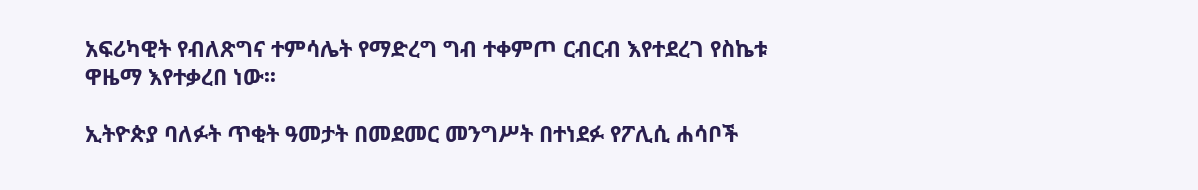አፍሪካዊት የብለጽግና ተምሳሌት የማድረግ ግብ ተቀምጦ ርብርብ እየተደረገ የስኬቱ ዋዜማ እየተቃረበ ነው፡፡

ኢትዮጵያ ባለፉት ጥቂት ዓመታት በመደመር መንግሥት በተነደፉ የፖሊሲ ሐሳቦች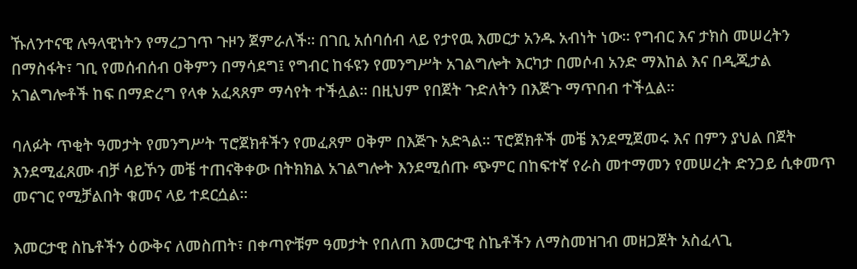ኹለንተናዊ ሉዓላዊነትን የማረጋገጥ ጉዞን ጀምራለች፡፡ በገቢ አሰባሰብ ላይ የታየዉ እመርታ አንዱ አብነት ነው፡፡ የግብር እና ታክስ መሠረትን በማስፋት፣ ገቢ የመሰብሰብ ዐቅምን በማሳደግ፤ የግብር ከፋዩን የመንግሥት አገልግሎት እርካታ በመሶብ አንድ ማእከል እና በዲጂታል አገልግሎቶች ከፍ በማድረግ የላቀ አፈጻጸም ማሳየት ተችሏል፡፡ በዚህም የበጀት ጉድለትን በእጅጉ ማጥበብ ተችሏል፡፡

ባለፉት ጥቂት ዓመታት የመንግሥት ፕሮጀክቶችን የመፈጸም ዐቅም በእጅጉ አድጓል፡፡ ፕሮጀክቶች መቼ እንደሚጀመሩ እና በምን ያህል በጀት እንደሚፈጸሙ ብቻ ሳይኾን መቼ ተጠናቅቀው በትክክል አገልግሎት እንደሚሰጡ ጭምር በከፍተኛ የራስ መተማመን የመሠረት ድንጋይ ሲቀመጥ መናገር የሚቻልበት ቁመና ላይ ተደርሷል፡፡

እመርታዊ ስኬቶችን ዕውቅና ለመስጠት፣ በቀጣዮቹም ዓመታት የበለጠ እመርታዊ ስኬቶችን ለማስመዝገብ መዘጋጀት አስፈላጊ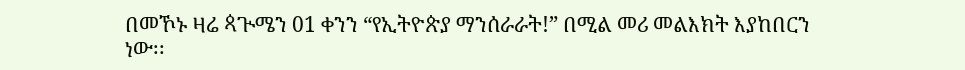በመኾኑ ዛሬ ጳጒሜን 01 ቀንን “የኢትዮጵያ ማንሰራራት!” በሚል መሪ መልእክት እያከበርን ነው፡፡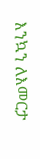እንኳን ለእመርታ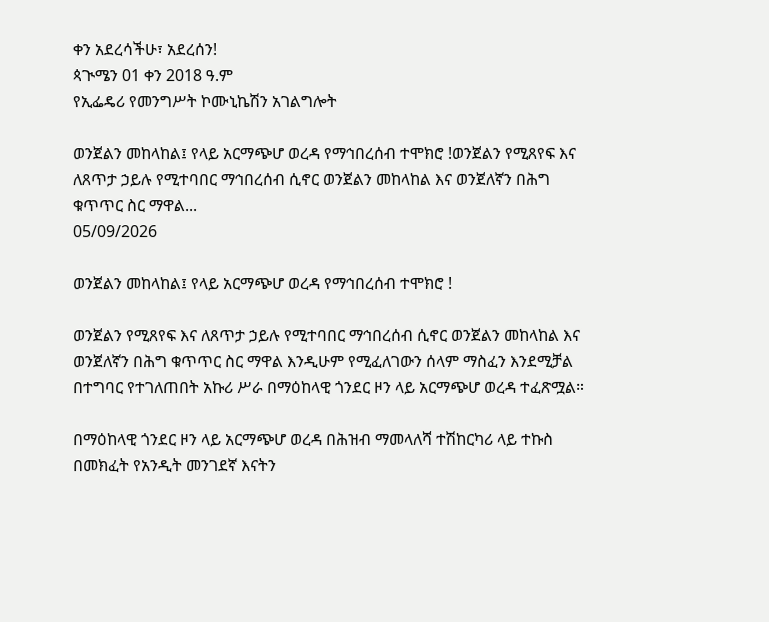ቀን አደረሳችሁ፣ አደረሰን!
ጳጒሜን 01 ቀን 2018 ዓ.ም
የኢፌዴሪ የመንግሥት ኮሙኒኬሽን አገልግሎት

ወንጀልን መከላከል፤ የላይ አርማጭሆ ወረዳ የማኅበረሰብ ተሞክሮ !ወንጀልን የሚጸየፍ እና ለጸጥታ ኃይሉ የሚተባበር ማኅበረሰብ ሲኖር ወንጀልን መከላከል እና ወንጀለኛን በሕግ ቁጥጥር ስር ማዋል...
05/09/2026

ወንጀልን መከላከል፤ የላይ አርማጭሆ ወረዳ የማኅበረሰብ ተሞክሮ !

ወንጀልን የሚጸየፍ እና ለጸጥታ ኃይሉ የሚተባበር ማኅበረሰብ ሲኖር ወንጀልን መከላከል እና ወንጀለኛን በሕግ ቁጥጥር ስር ማዋል እንዲሁም የሚፈለገውን ሰላም ማስፈን እንደሚቻል በተግባር የተገለጠበት አኩሪ ሥራ በማዕከላዊ ጎንደር ዞን ላይ አርማጭሆ ወረዳ ተፈጽሟል።

በማዕከላዊ ጎንደር ዞን ላይ አርማጭሆ ወረዳ በሕዝብ ማመላለሻ ተሽከርካሪ ላይ ተኩስ በመክፈት የአንዲት መንገደኛ እናትን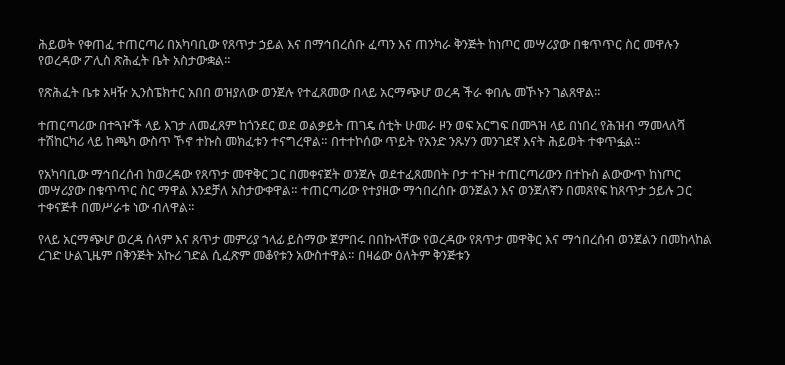ሕይወት የቀጠፈ ተጠርጣሪ በአካባቢው የጸጥታ ኃይል እና በማኅበረሰቡ ፈጣን እና ጠንካራ ቅንጅት ከነጦር መሣሪያው በቁጥጥር ስር መዋሉን የወረዳው ፖሊስ ጽሕፈት ቤት አስታውቋል።

የጽሕፈት ቤቱ አዛዥ ኢንስፔክተር አበበ ወዝያለው ወንጀሉ የተፈጸመው በላይ አርማጭሆ ወረዳ ችራ ቀበሌ መኾኑን ገልጸዋል።

ተጠርጣሪው በተጓዦች ላይ እገታ ለመፈጸም ከጎንደር ወደ ወልቃይት ጠገዴ ሰቲት ሁመራ ዞን ወፍ አርግፍ በመጓዝ ላይ በነበረ የሕዝብ ማመላለሻ ተሽከርካሪ ላይ ከጫካ ውስጥ ኾኖ ተኩስ መክፈቱን ተናግረዋል። በተተኮሰው ጥይት የአንድ ንጹሃን መንገደኛ እናት ሕይወት ተቀጥፏል።

የአካባቢው ማኅበረሰብ ከወረዳው የጸጥታ መዋቅር ጋር በመቀናጀት ወንጀሉ ወደተፈጸመበት ቦታ ተጉዞ ተጠርጣሪውን በተኩስ ልውውጥ ከነጦር መሣሪያው በቁጥጥር ስር ማዋል እንደቻለ አስታውቀዋል። ተጠርጣሪው የተያዘው ማኅበረሰቡ ወንጀልን እና ወንጀለኛን በመጸየፍ ከጸጥታ ኃይሉ ጋር ተቀናጅቶ በመሥራቱ ነው ብለዋል።

የላይ አርማጭሆ ወረዳ ሰላም እና ጸጥታ መምሪያ ኀላፊ ይስማው ጀምበሩ በበኩላቸው የወረዳው የጸጥታ መዋቅር እና ማኅበረሰብ ወንጀልን በመከላከል ረገድ ሁልጊዜም በቅንጅት አኩሪ ገድል ሲፈጽም መቆየቱን አውስተዋል። በዛሬው ዕለትም ቅንጅቱን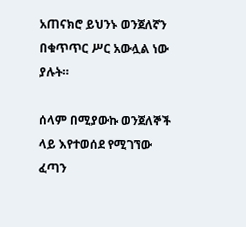አጠናክሮ ይህንኑ ወንጀለኛን በቁጥጥር ሥር አውሏል ነው ያሉት።

ሰላም በሚያውኩ ወንጀለኞች ላይ እየተወሰደ የሚገኘው ፈጣን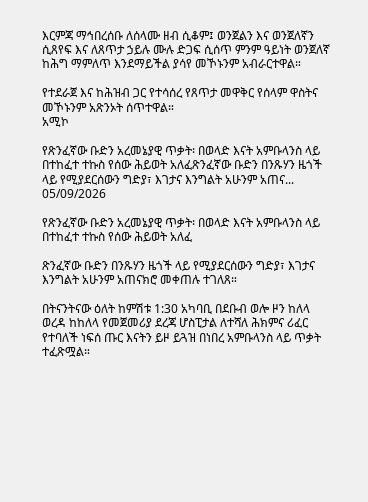እርምጃ ማኅበረሰቡ ለሰላሙ ዘብ ሲቆም፤ ወንጀልን እና ወንጀለኛን ሲጸየፍ እና ለጸጥታ ኃይሉ ሙሉ ድጋፍ ሲሰጥ ምንም ዓይነት ወንጀለኛ ከሕግ ማምለጥ እንደማይችል ያሳየ መኾኑንም አብራርተዋል።

የተደራጀ እና ከሕዝብ ጋር የተሳሰረ የጸጥታ መዋቅር የሰላም ዋስትና መኾኑንም አጽንኦት ሰጥተዋል።
አሚኮ

የጽንፈኛው ቡድን አረመኔያዊ ጥቃት፡ በወላድ እናት አምቡላንስ ላይ በተከፈተ ተኩስ የሰው ሕይወት አለፈጽንፈኛው ቡድን በንጹሃን ዜጎች ላይ የሚያደርሰውን ግድያ፣ እገታና እንግልት አሁንም አጠና...
05/09/2026

የጽንፈኛው ቡድን አረመኔያዊ ጥቃት፡ በወላድ እናት አምቡላንስ ላይ በተከፈተ ተኩስ የሰው ሕይወት አለፈ

ጽንፈኛው ቡድን በንጹሃን ዜጎች ላይ የሚያደርሰውን ግድያ፣ እገታና እንግልት አሁንም አጠናክሮ መቀጠሉ ተገለጸ።

በትናንትናው ዕለት ከምሽቱ 1:30 አካባቢ በደቡብ ወሎ ዞን ከለላ ወረዳ ከከለላ የመጀመሪያ ደረጃ ሆስፒታል ለተሻለ ሕክምና ሪፈር የተባለች ነፍሰ ጡር እናትን ይዞ ይጓዝ በነበረ አምቡላንስ ላይ ጥቃት ተፈጽሟል።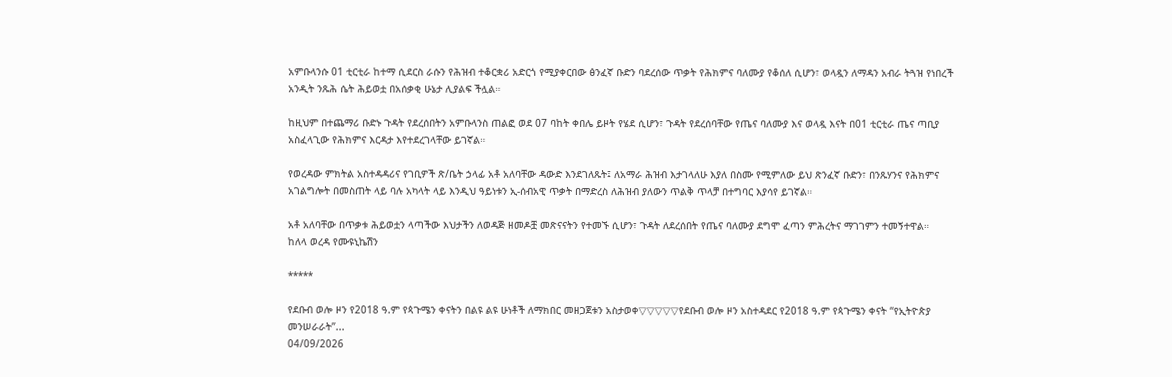አምቡላንሱ 01 ቲርቲራ ከተማ ሲደርስ ራሱን የሕዝብ ተቆርቋሪ አድርጎ የሚያቀርበው ፅንፈኛ ቡድን ባደረሰው ጥቃት የሕክምና ባለሙያ የቆሰለ ሲሆን፣ ወላዷን ለማዳን አብራ ትጓዝ የነበረች አንዲት ንጹሕ ሴት ሕይወቷ በአሰቃቂ ሁኔታ ሊያልፍ ችሏል።

ከዚህም በተጨማሪ ቡድኑ ጉዳት የደረሰበትን አምቡላንስ ጠልፎ ወደ 07 ባከት ቀበሌ ይዞት የሄደ ሲሆን፣ ጉዳት የደረሰባቸው የጤና ባለሙያ እና ወላዷ እናት በ01 ቲርቲራ ጤና ጣቢያ አስፈላጊው የሕክምና እርዳታ እየተደረገላቸው ይገኛል።

የወረዳው ምክትል አስተዳዳሪና የገቢዎች ጽ/ቤት ኃላፊ አቶ አለባቸው ዳውድ እንደገለጹት፤ ለአማራ ሕዝብ እታገላለሁ እያለ በስሙ የሚምለው ይህ ጽንፈኛ ቡድን፣ በንጹሃንና የሕክምና አገልግሎት በመስጠት ላይ ባሉ አካላት ላይ እንዲህ ዓይነቱን ኢ-ሰብአዊ ጥቃት በማድረስ ለሕዝብ ያለውን ጥልቅ ጥላቻ በተግባር እያሳየ ይገኛል።

አቶ አለባቸው በጥቃቱ ሕይወቷን ላጣችው እህታችን ለወዳጅ ዘመዶቿ መጽናናትን የተመኙ ሲሆን፣ ጉዳት ለደረሰበት የጤና ባለሙያ ደግሞ ፈጣን ምሕረትና ማገገምን ተመኝተዋል።
ከለላ ወረዳ የሙዩኒኬሽን

*****

የደቡብ ወሎ ዞን የ2018 ዓ.ም የጳጉሜን ቀናትን በልዩ ልዩ ሁነቶች ለማክበር መዘጋጀቱን አስታወቀ▽▽▽▽▽የደቡብ ወሎ ዞን አስተዳደር የ2018 ዓ.ም የጳጉሜን ቀናት “የኢትዮጵያ መንሠራራት”...
04/09/2026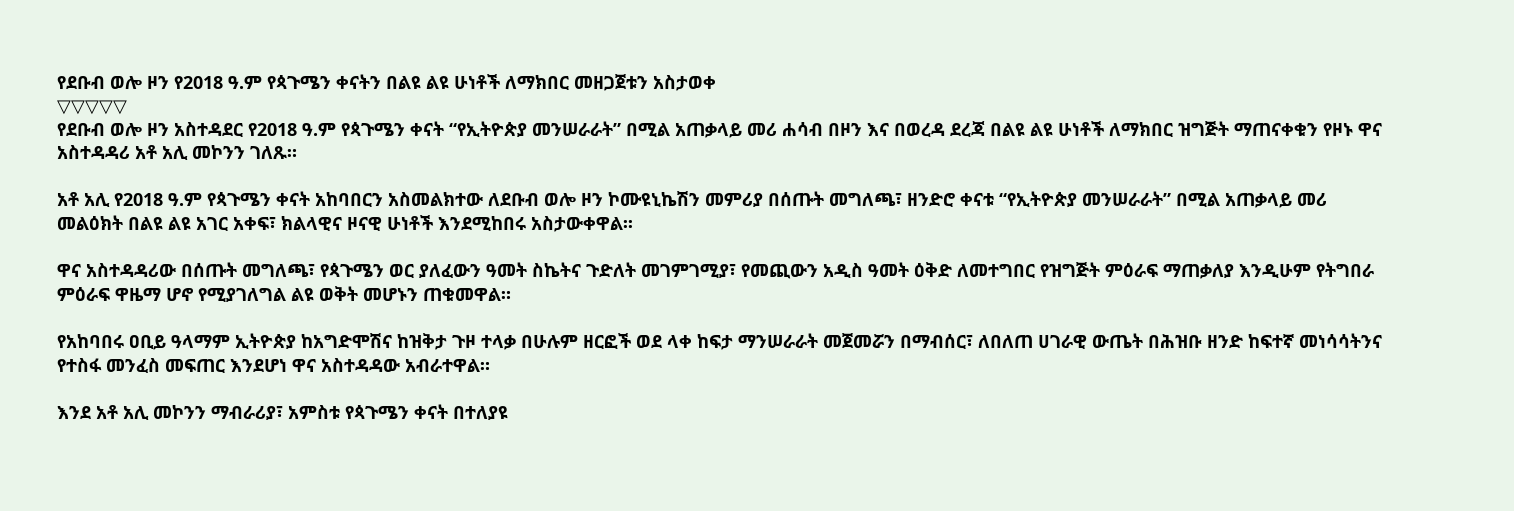የደቡብ ወሎ ዞን የ2018 ዓ.ም የጳጉሜን ቀናትን በልዩ ልዩ ሁነቶች ለማክበር መዘጋጀቱን አስታወቀ
▽▽▽▽▽
የደቡብ ወሎ ዞን አስተዳደር የ2018 ዓ.ም የጳጉሜን ቀናት “የኢትዮጵያ መንሠራራት” በሚል አጠቃላይ መሪ ሐሳብ በዞን እና በወረዳ ደረጃ በልዩ ልዩ ሁነቶች ለማክበር ዝግጅት ማጠናቀቁን የዞኑ ዋና አስተዳዳሪ አቶ አሊ መኮንን ገለጹ።

አቶ አሊ የ2018 ዓ.ም የጳጉሜን ቀናት አከባበርን አስመልክተው ለደቡብ ወሎ ዞን ኮሙዩኒኬሽን መምሪያ በሰጡት መግለጫ፣ ዘንድሮ ቀናቱ “የኢትዮጵያ መንሠራራት” በሚል አጠቃላይ መሪ መልዕክት በልዩ ልዩ አገር አቀፍ፣ ክልላዊና ዞናዊ ሁነቶች እንደሚከበሩ አስታውቀዋል፡፡

ዋና አስተዳዳሪው በሰጡት መግለጫ፣ የጳጉሜን ወር ያለፈውን ዓመት ስኬትና ጉድለት መገምገሚያ፣ የመጪውን አዲስ ዓመት ዕቅድ ለመተግበር የዝግጅት ምዕራፍ ማጠቃለያ እንዲሁም የትግበራ ምዕራፍ ዋዜማ ሆኖ የሚያገለግል ልዩ ወቅት መሆኑን ጠቁመዋል።

የአከባበሩ ዐቢይ ዓላማም ኢትዮጵያ ከአግድሞሽና ከዝቅታ ጉዞ ተላቃ በሁሉም ዘርፎች ወደ ላቀ ከፍታ ማንሠራራት መጀመሯን በማብሰር፣ ለበለጠ ሀገራዊ ውጤት በሕዝቡ ዘንድ ከፍተኛ መነሳሳትንና የተስፋ መንፈስ መፍጠር እንደሆነ ዋና አስተዳዳው አብራተዋል።

እንደ አቶ አሊ መኮንን ማብራሪያ፣ አምስቱ የጳጉሜን ቀናት በተለያዩ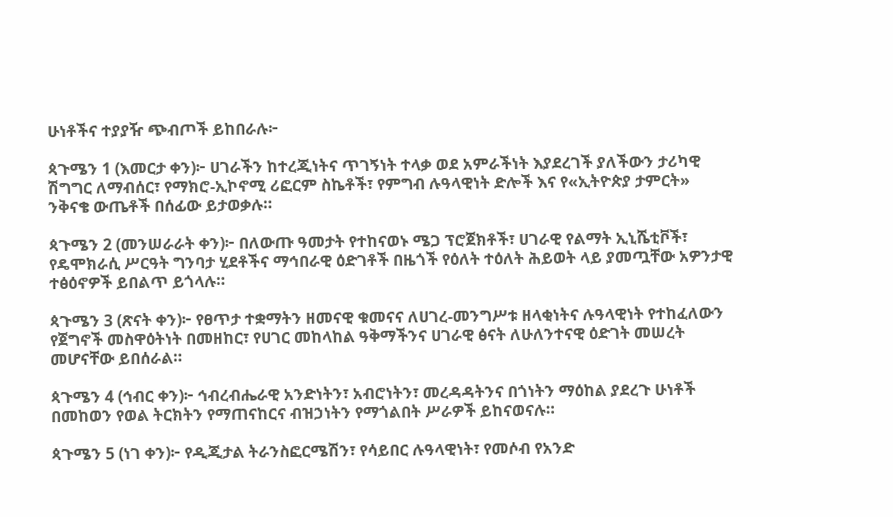ሁነቶችና ተያያዥ ጭብጦች ይከበራሉ፦

ጳጉሜን 1 (እመርታ ቀን)፦ ሀገራችን ከተረጂነትና ጥገኝነት ተላቃ ወደ አምራችነት እያደረገች ያለችውን ታሪካዊ ሽግግር ለማብሰር፣ የማክሮ-ኢኮኖሚ ሪፎርም ስኬቶች፣ የምግብ ሉዓላዊነት ድሎች እና የ«ኢትዮጵያ ታምርት» ንቅናቄ ውጤቶች በሰፊው ይታወቃሉ።

ጳጉሜን 2 (መንሠራራት ቀን)፦ በለውጡ ዓመታት የተከናወኑ ሜጋ ፕሮጀክቶች፣ ሀገራዊ የልማት ኢኒሼቲቮች፣ የዴሞክራሲ ሥርዓት ግንባታ ሂደቶችና ማኅበራዊ ዕድገቶች በዜጎች የዕለት ተዕለት ሕይወት ላይ ያመጧቸው አዎንታዊ ተፅዕኖዎች ይበልጥ ይጎላሉ።

ጳጉሜን 3 (ጽናት ቀን)፦ የፀጥታ ተቋማትን ዘመናዊ ቁመናና ለሀገረ-መንግሥቱ ዘላቂነትና ሉዓላዊነት የተከፈለውን የጀግኖች መስዋዕትነት በመዘከር፣ የሀገር መከላከል ዓቅማችንና ሀገራዊ ፅናት ለሁለንተናዊ ዕድገት መሠረት መሆናቸው ይበሰራል።

ጳጉሜን 4 (ኅብር ቀን)፦ ኅብረብሔራዊ አንድነትን፣ አብሮነትን፣ መረዳዳትንና በጎነትን ማዕከል ያደረጉ ሁነቶች በመከወን የወል ትርክትን የማጠናከርና ብዝኃነትን የማጎልበት ሥራዎች ይከናወናሉ።

ጳጉሜን 5 (ነገ ቀን)፦ የዲጂታል ትራንስፎርሜሽን፣ የሳይበር ሉዓላዊነት፣ የመሶብ የአንድ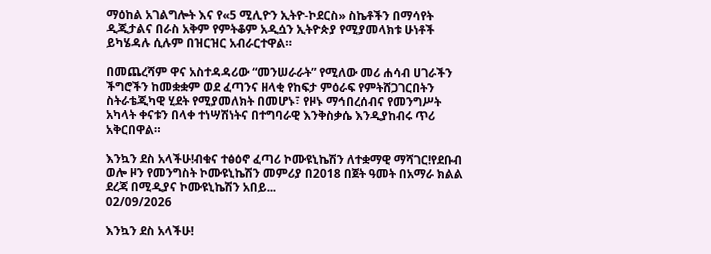ማዕከል አገልግሎት እና የ«5 ሚሊዮን ኢትዮ-ኮደርስ» ስኬቶችን በማሳየት ዲጂታልና በራስ አቅም የምትቆም አዲሷን ኢትዮጵያ የሚያመላክቱ ሁነቶች ይካሄዳሉ ሲሉም በዝርዝር አብራርተዋል።

በመጨረሻም ዋና አስተዳዳሪው “መንሠራራት” የሚለው መሪ ሐሳብ ሀገራችን ችግሮችን ከመቋቋም ወደ ፈጣንና ዘላቂ የከፍታ ምዕራፍ የምትሸጋገርበትን ስትራቴጂካዊ ሂደት የሚያመለክት በመሆኑ፣ የዞኑ ማኅበረሰብና የመንግሥት አካላት ቀናቱን በላቀ ተነሣሽነትና በተግባራዊ እንቅስቃሴ እንዲያከብሩ ጥሪ አቅርበዋል።

እንኳን ደስ አላችሁ!ብቁና ተፅዕኖ ፈጣሪ ኮሙዩኒኬሽን ለተቋማዊ ማሻገር!የደቡብ ወሎ ዞን የመንግስት ኮሙዩኒኬሽን መምሪያ በ2018 በጀት ዓመት በአማራ ክልል ደረጃ በሚዲያና ኮሙዩኒኬሽን አበይ...
02/09/2026

እንኳን ደስ አላችሁ!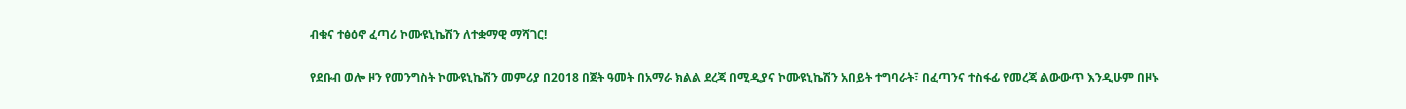ብቁና ተፅዕኖ ፈጣሪ ኮሙዩኒኬሽን ለተቋማዊ ማሻገር!

የደቡብ ወሎ ዞን የመንግስት ኮሙዩኒኬሽን መምሪያ በ2018 በጀት ዓመት በአማራ ክልል ደረጃ በሚዲያና ኮሙዩኒኬሽን አበይት ተግባራት፣ በፈጣንና ተስፋፊ የመረጃ ልውውጥ እንዲሁም በዞኑ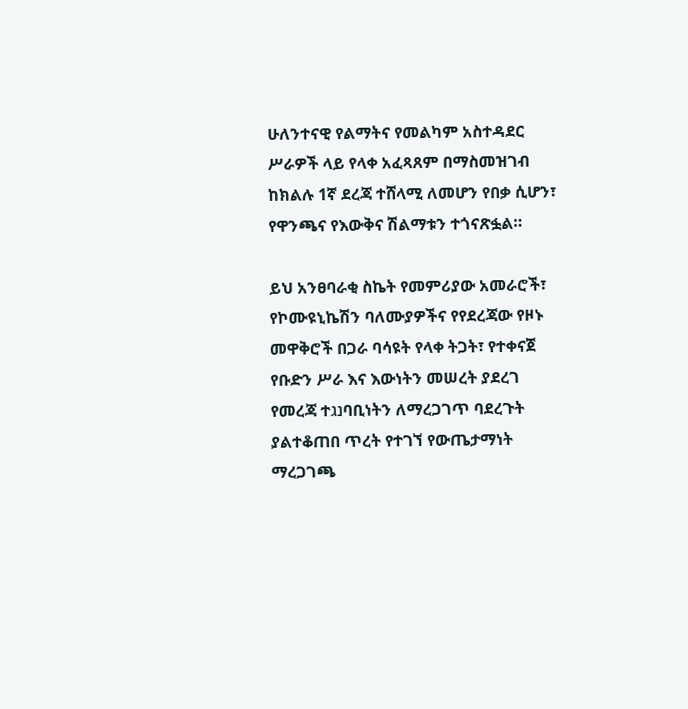ሁለንተናዊ የልማትና የመልካም አስተዳደር ሥራዎች ላይ የላቀ አፈጻጸም በማስመዝገብ ከክልሉ 1ኛ ደረጃ ተሸላሚ ለመሆን የበቃ ሲሆን፣ የዋንጫና የእውቅና ሽልማቱን ተጎናጽፏል።

ይህ አንፀባራቂ ስኬት የመምሪያው አመራሮች፣ የኮሙዩኒኬሽን ባለሙያዎችና የየደረጃው የዞኑ መዋቅሮች በጋራ ባሳዩት የላቀ ትጋት፣ የተቀናጀ የቡድን ሥራ እና እውነትን መሠረት ያደረገ የመረጃ ተנגባቢነትን ለማረጋገጥ ባደረጉት ያልተቆጠበ ጥረት የተገኘ የውጤታማነት ማረጋገጫ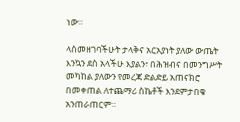ነው።

ላስመዘገባችሁት ታላቅና አርአያነት ያለው ውጤት እንኳን ደስ አላችሁ እያልን፣ በሕዝብና በመንግሥት መካከል ያለውን የመረጃ ድልድይ አጠናክሮ በመቀጠል ለተጨማሪ ስኬቶች እንደምታበቁ አንጠራጠርም።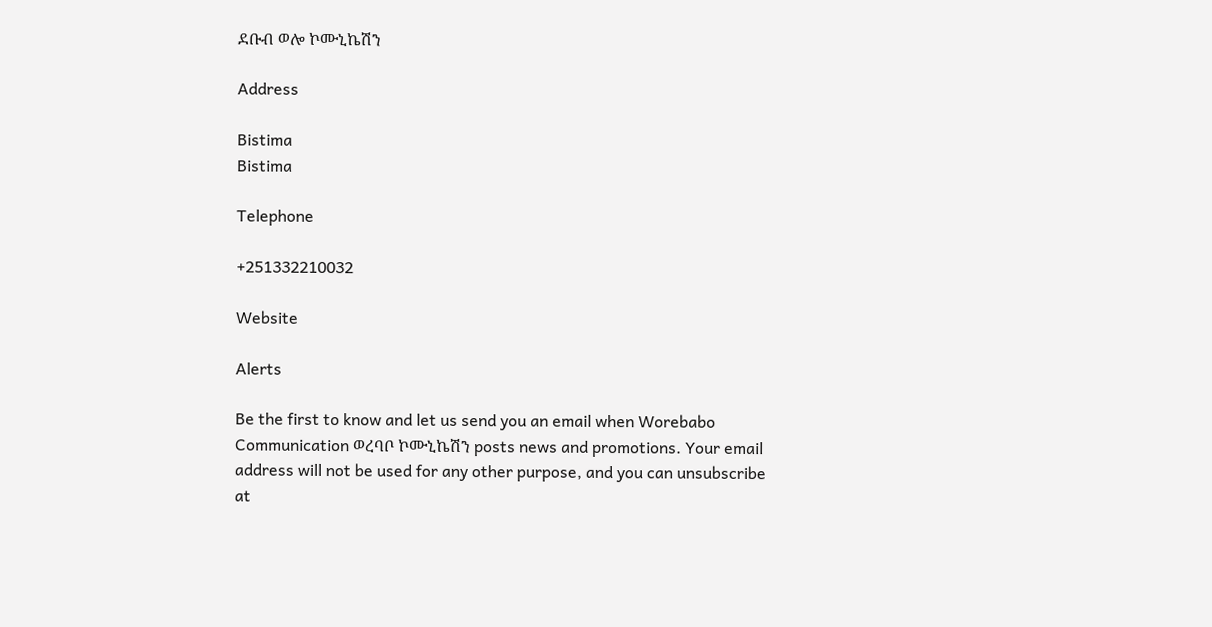ደቡብ ወሎ ኮሙኒኬሽን

Address

Bistima
Bistima

Telephone

+251332210032

Website

Alerts

Be the first to know and let us send you an email when Worebabo Communication ወረባቦ ኮሙኒኬሽን posts news and promotions. Your email address will not be used for any other purpose, and you can unsubscribe at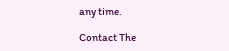any time.

Contact The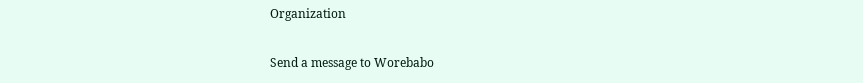Organization

Send a message to Worebabo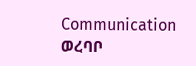Communication ወረባቦ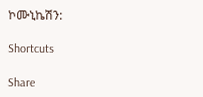ኮሙኒኬሽን:

Shortcuts

Share